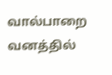வால்பாறை வனத்தில்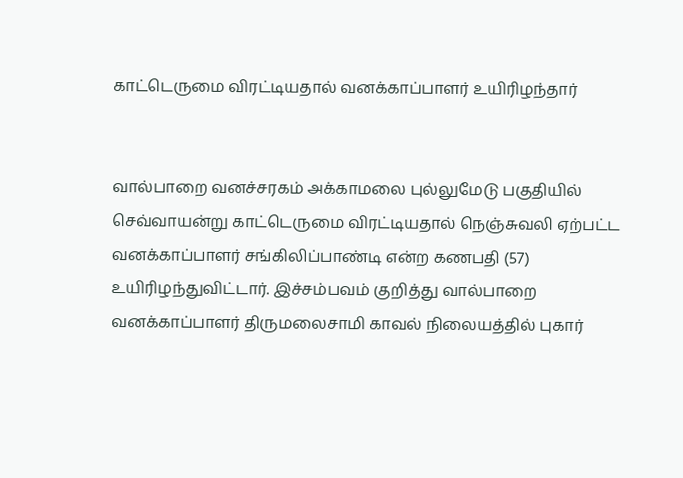காட்டெருமை விரட்டியதால் வனக்காப்பாளர் உயிரிழந்தார்


வால்பாறை வனச்சரகம் அக்காமலை புல்லுமேடு பகுதியில் செவ்வாயன்று காட்டெருமை விரட்டியதால் நெஞ்சுவலி ஏற்பட்ட வனக்காப்பாளர் சங்கிலிப்பாண்டி என்ற கணபதி (57) உயிரிழந்துவிட்டார். இச்சம்பவம் குறித்து வால்பாறை வனக்காப்பாளர் திருமலைசாமி காவல் நிலையத்தில் புகார்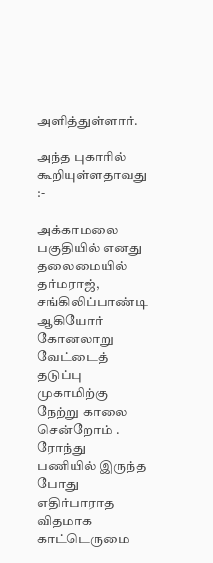அளித்துள்ளார்.

அந்த புகாரில் கூறியுள்ளதாவது :-

அக்காமலை பகுதியில் எனது தலைமையில் தர்மராஜ், சங்கிலிப்பாண்டி ஆகியோர் கோனலாறு வேட்டைத் தடுப்பு முகாமிற்கு நேற்று காலை சென்றோம் . ரோந்து பணியில் இருந்த போது எதிர்பாராத விதமாக காட்டெருமை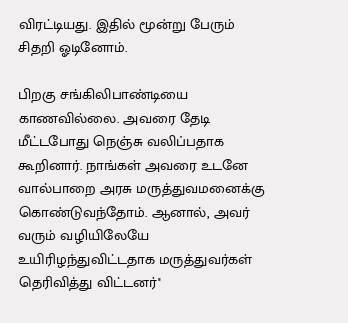விரட்டியது. இதில் மூன்று பேரும் சிதறி ஓடினோம்.

பிறகு சங்கிலிபாண்டியை காணவில்லை. அவரை தேடி மீட்டபோது நெஞ்சு வலிப்பதாக கூறினார். நாங்கள் அவரை உடனே வால்பாறை அரசு மருத்துவமனைக்கு கொண்டுவந்தோம். ஆனால், அவர் வரும் வழியிலேயே உயிரிழந்துவிட்டதாக மருத்துவர்கள் தெரிவித்து விட்டனர்''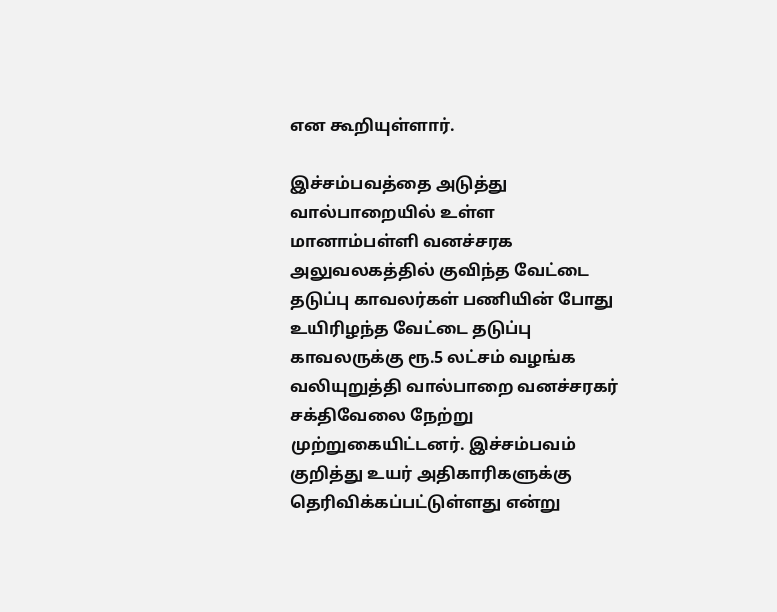என கூறியுள்ளார்.

இச்சம்பவத்தை அடுத்து வால்பாறையில் உள்ள மானாம்பள்ளி வனச்சரக அலுவலகத்தில் குவிந்த வேட்டை தடுப்பு காவலர்கள் பணியின் போது உயிரிழந்த வேட்டை தடுப்பு காவலருக்கு ரூ.5 லட்சம் வழங்க வலியுறுத்தி வால்பாறை வனச்சரகர் சக்திவேலை நேற்று முற்றுகையிட்டனர். இச்சம்பவம் குறித்து உயர் அதிகாரிகளுக்கு தெரிவிக்கப்பட்டுள்ளது என்று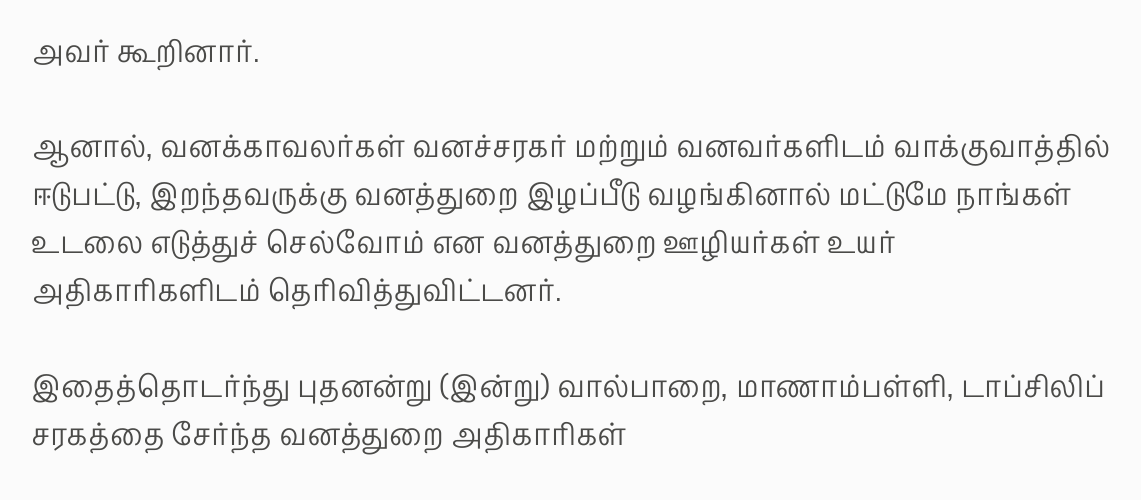அவர் கூறினார்.

ஆனால், வனக்காவலர்கள் வனச்சரகர் மற்றும் வனவர்களிடம் வாக்குவாத்தில் ஈடுபட்டு, இறந்தவருக்கு வனத்துறை இழப்பீடு வழங்கினால் மட்டுமே நாங்கள் உடலை எடுத்துச் செல்வோம் என வனத்துறை ஊழியர்கள் உயர் அதிகாரிகளிடம் தெரிவித்துவிட்டனர்.

இதைத்தொடர்ந்து புதனன்று (இன்று) வால்பாறை, மாணாம்பள்ளி, டாப்சிலிப் சரகத்தை சேர்ந்த வனத்துறை அதிகாரிகள்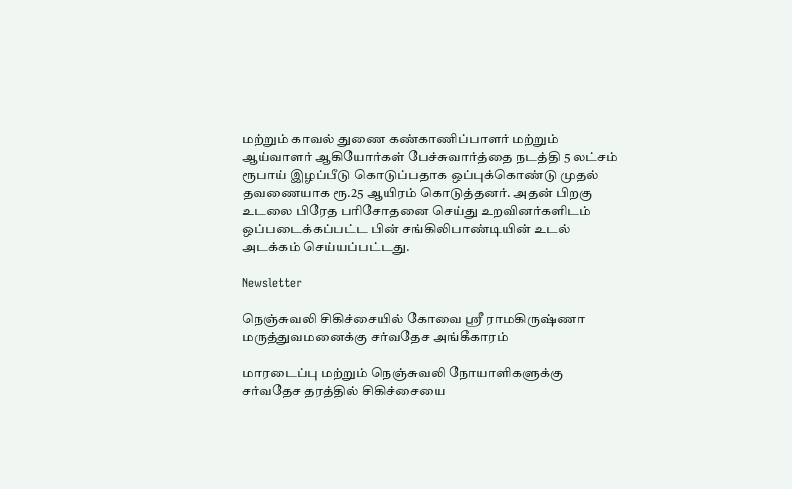மற்றும் காவல் துணை கண்காணிப்பாளர் மற்றும் ஆய்வாளர் ஆகியோர்கள் பேச்சுவார்த்தை நடத்தி 5 லட்சம் ரூபாய் இழப்பீடு கொடுப்பதாக ஒப்புக்கொண்டு முதல் தவணையாக ரூ.25 ஆயிரம் கொடுத்தனர். அதன் பிறகு உடலை பிரேத பரிசோதனை செய்து உறவினர்களிடம் ஒப்படைக்கப்பட்ட பின் சங்கிலிபாண்டியின் உடல் அடக்கம் செய்யப்பட்டது.

Newsletter

நெஞ்சுவலி சிகிச்சையில் கோவை ஸ்ரீ ராமகிருஷ்ணா மருத்துவமனைக்கு சர்வதேச அங்கீகாரம்

மாரடைப்பு மற்றும் நெஞ்சுவலி நோயாளிகளுக்கு சர்வதேச தரத்தில் சிகிச்சையை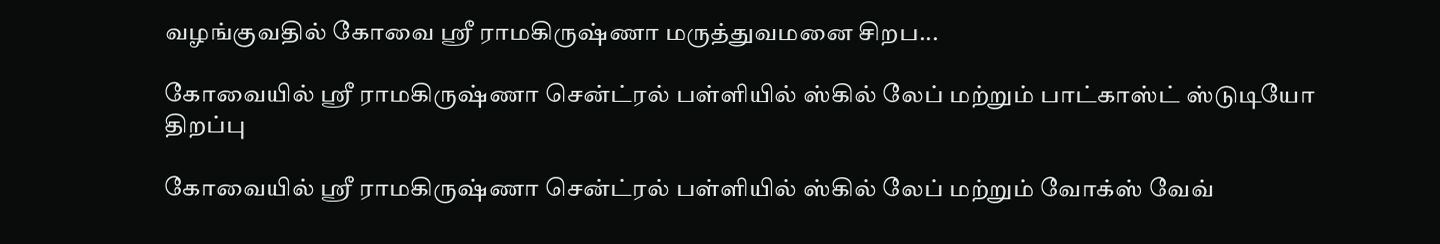வழங்குவதில் கோவை ஸ்ரீ ராமகிருஷ்ணா மருத்துவமனை சிறப...

கோவையில் ஸ்ரீ ராமகிருஷ்ணா சென்ட்ரல் பள்ளியில் ஸ்கில் லேப் மற்றும் பாட்காஸ்ட் ஸ்டுடியோ திறப்பு

கோவையில் ஸ்ரீ ராமகிருஷ்ணா சென்ட்ரல் பள்ளியில் ஸ்கில் லேப் மற்றும் வோக்ஸ் வேவ்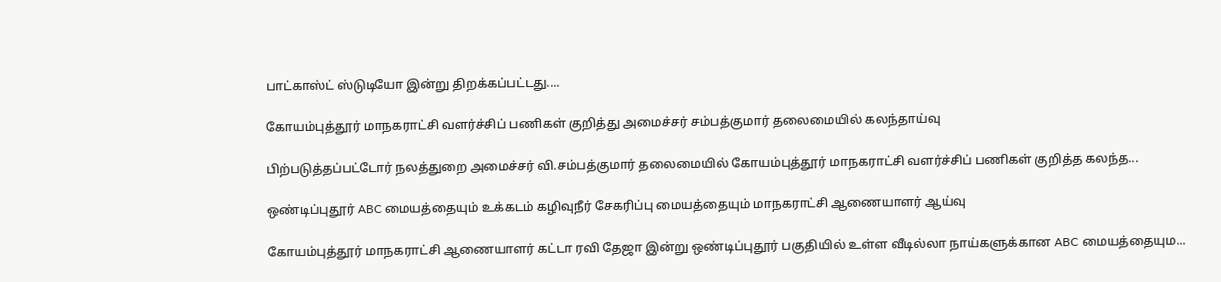பாட்காஸ்ட் ஸ்டுடியோ இன்று திறக்கப்பட்டது....

கோயம்புத்தூர் மாநகராட்சி வளர்ச்சிப் பணிகள் குறித்து அமைச்சர் சம்பத்குமார் தலைமையில் கலந்தாய்வு

பிற்படுத்தப்பட்டோர் நலத்துறை அமைச்சர் வி.சம்பத்குமார் தலைமையில் கோயம்புத்தூர் மாநகராட்சி வளர்ச்சிப் பணிகள் குறித்த கலந்த...

ஒண்டிப்புதூர் ABC மையத்தையும் உக்கடம் கழிவுநீர் சேகரிப்பு மையத்தையும் மாநகராட்சி ஆணையாளர் ஆய்வு

கோயம்புத்தூர் மாநகராட்சி ஆணையாளர் கட்டா ரவி தேஜா இன்று ஒண்டிப்புதூர் பகுதியில் உள்ள வீடில்லா நாய்களுக்கான ABC மையத்தையும...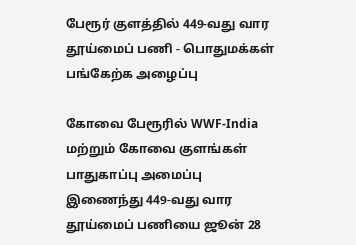பேரூர் குளத்தில் 449-வது வார தூய்மைப் பணி - பொதுமக்கள் பங்கேற்க அழைப்பு

கோவை பேரூரில் WWF-India மற்றும் கோவை குளங்கள் பாதுகாப்பு அமைப்பு இணைந்து 449-வது வார தூய்மைப் பணியை ஜூன் 28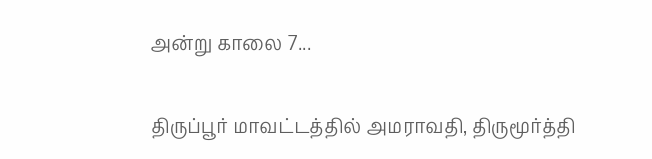அன்று காலை 7...

திருப்பூர் மாவட்டத்தில் அமராவதி, திருமூர்த்தி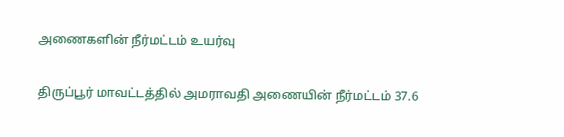அணைகளின் நீர்மட்டம் உயர்வு

திருப்பூர் மாவட்டத்தில் அமராவதி அணையின் நீர்மட்டம் 37.6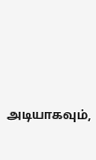அடியாகவும்,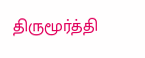திருமூர்த்தி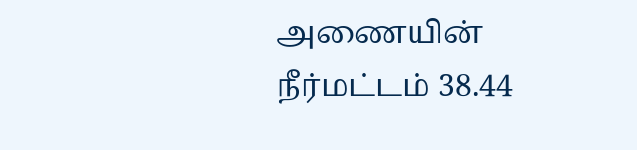அணையின் நீர்மட்டம் 38.44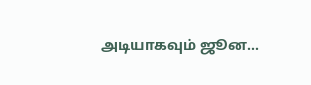அடியாகவும் ஜூன...